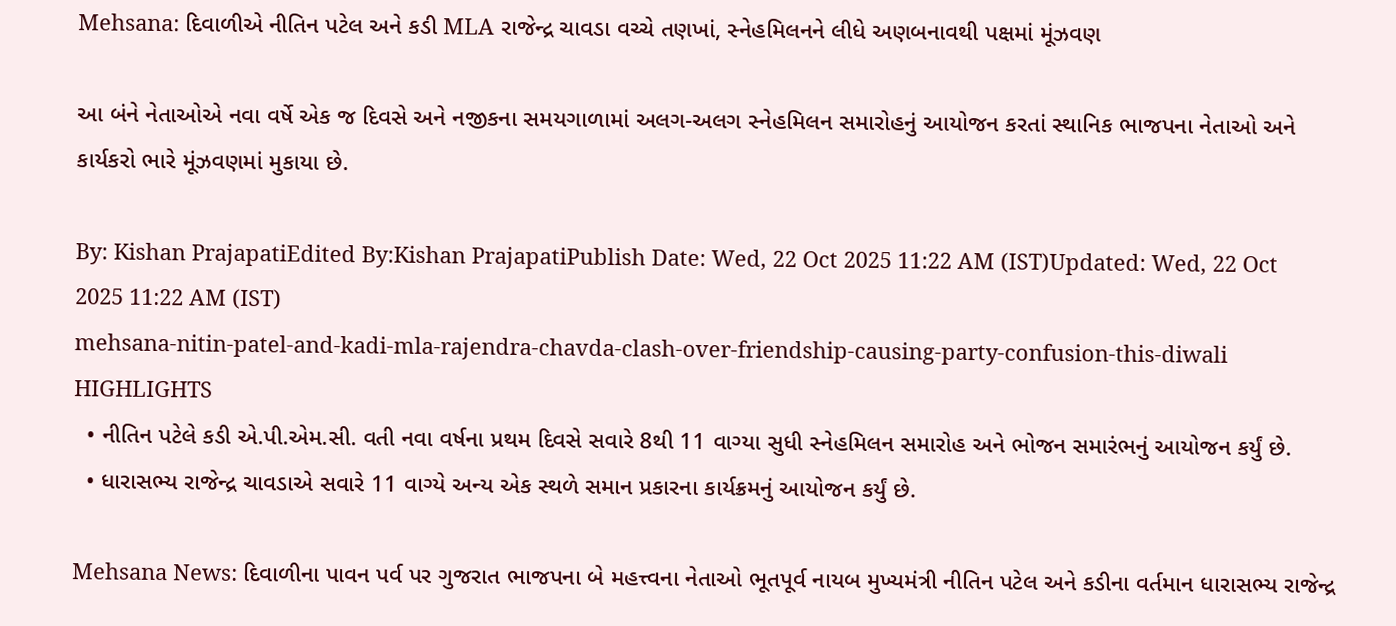Mehsana: દિવાળીએ નીતિન પટેલ અને કડી MLA રાજેન્દ્ર ચાવડા વચ્ચે તણખાં, સ્નેહમિલનને લીધે અણબનાવથી પક્ષમાં મૂંઝવણ

આ બંને નેતાઓએ નવા વર્ષે એક જ દિવસે અને નજીકના સમયગાળામાં અલગ-અલગ સ્નેહમિલન સમારોહનું આયોજન કરતાં સ્થાનિક ભાજપના નેતાઓ અને કાર્યકરો ભારે મૂંઝવણમાં મુકાયા છે.

By: Kishan PrajapatiEdited By:Kishan PrajapatiPublish Date: Wed, 22 Oct 2025 11:22 AM (IST)Updated: Wed, 22 Oct 2025 11:22 AM (IST)
mehsana-nitin-patel-and-kadi-mla-rajendra-chavda-clash-over-friendship-causing-party-confusion-this-diwali
HIGHLIGHTS
  • નીતિન પટેલે કડી એ.પી.એમ.સી. વતી નવા વર્ષના પ્રથમ દિવસે સવારે 8થી 11 વાગ્યા સુધી સ્નેહમિલન સમારોહ અને ભોજન સમારંભનું આયોજન કર્યું છે.
  • ધારાસભ્ય રાજેન્દ્ર ચાવડાએ સવારે 11 વાગ્યે અન્ય એક સ્થળે સમાન પ્રકારના કાર્યક્રમનું આયોજન કર્યું છે.

Mehsana News: દિવાળીના પાવન પર્વ પર ગુજરાત ભાજપના બે મહત્ત્વના નેતાઓ ભૂતપૂર્વ નાયબ મુખ્યમંત્રી નીતિન પટેલ અને કડીના વર્તમાન ધારાસભ્ય રાજેન્દ્ર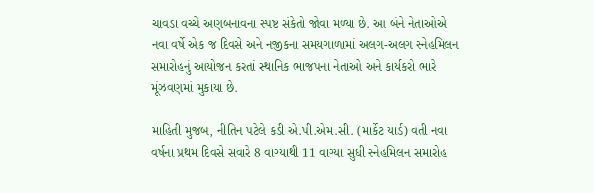ચાવડા વચ્ચે અણબનાવના સ્પષ્ટ સંકેતો જોવા મળ્યા છે. આ બંને નેતાઓએ નવા વર્ષે એક જ દિવસે અને નજીકના સમયગાળામાં અલગ-અલગ સ્નેહમિલન સમારોહનું આયોજન કરતાં સ્થાનિક ભાજપના નેતાઓ અને કાર્યકરો ભારે મૂંઝવણમાં મુકાયા છે.

માહિતી મુજબ, નીતિન પટેલે કડી એ.પી.એમ.સી. (માર્કેટ યાર્ડ) વતી નવા વર્ષના પ્રથમ દિવસે સવારે 8 વાગ્યાથી 11 વાગ્યા સુધી સ્નેહમિલન સમારોહ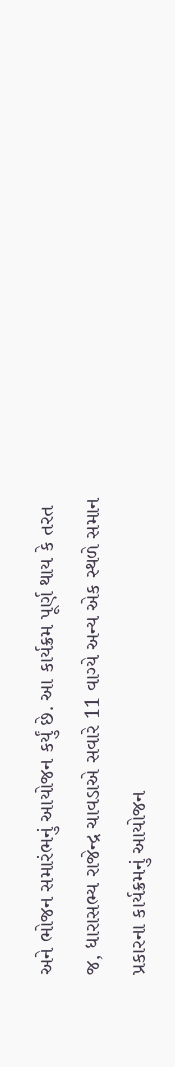અને ભોજન સમારંભનું આયોજન કર્યું છે. આ કાર્યક્રમ પૂર્ણ થાય કે તરત જ, ધારાસભ્ય રાજેન્દ્ર ચાવડાએ સવારે 11 વાગ્યે અન્ય એક સ્થળે સમાન પ્રકારના કાર્યક્રમનું આયોજન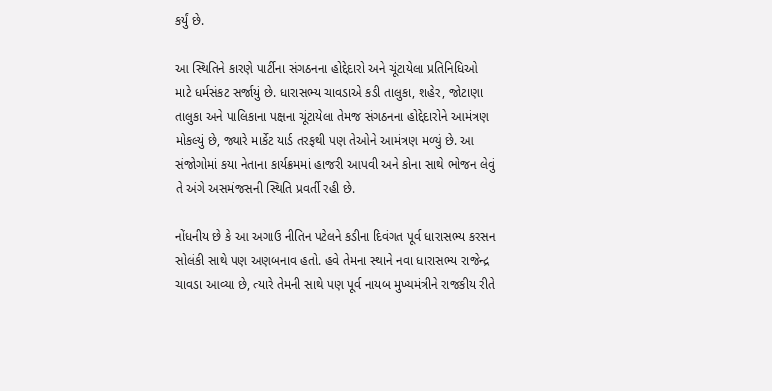કર્યું છે.

આ સ્થિતિને કારણે પાર્ટીના સંગઠનના હોદ્દેદારો અને ચૂંટાયેલા પ્રતિનિધિઓ માટે ધર્મસંકટ સર્જાયું છે. ધારાસભ્ય ચાવડાએ કડી તાલુકા, શહેર, જોટાણા તાલુકા અને પાલિકાના પક્ષના ચૂંટાયેલા તેમજ સંગઠનના હોદ્દેદારોને આમંત્રણ મોકલ્યું છે, જ્યારે માર્કેટ યાર્ડ તરફથી પણ તેઓને આમંત્રણ મળ્યું છે. આ સંજોગોમાં કયા નેતાના કાર્યક્રમમાં હાજરી આપવી અને કોના સાથે ભોજન લેવું તે અંગે અસમંજસની સ્થિતિ પ્રવર્તી રહી છે.

નોંધનીય છે કે આ અગાઉ નીતિન પટેલને કડીના દિવંગત પૂર્વ ધારાસભ્ય કરસન સોલંકી સાથે પણ અણબનાવ હતો. હવે તેમના સ્થાને નવા ધારાસભ્ય રાજેન્દ્ર ચાવડા આવ્યા છે, ત્યારે તેમની સાથે પણ પૂર્વ નાયબ મુખ્યમંત્રીને રાજકીય રીતે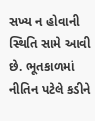સખ્ય ન હોવાની સ્થિતિ સામે આવી છે. ભૂતકાળમાં નીતિન પટેલે કડીને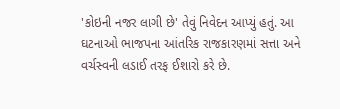'કોઇની નજર લાગી છે' તેવું નિવેદન આપ્યું હતું. આ ઘટનાઓ ભાજપના આંતરિક રાજકારણમાં સત્તા અને વર્ચસ્વની લડાઈ તરફ ઈશારો કરે છે.